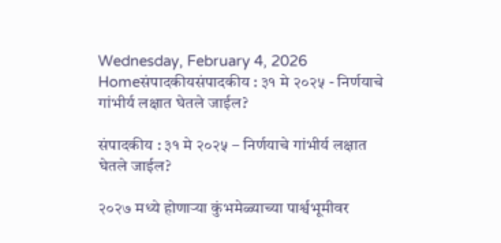Wednesday, February 4, 2026
Homeसंपादकीयसंपादकीय : ३१ मे २०२५ - निर्णयाचे गांभीर्य लक्षात घेतले जाईल?

संपादकीय : ३१ मे २०२५ – निर्णयाचे गांभीर्य लक्षात घेतले जाईल?

२०२७ मध्ये होणार्‍या कुंभमेळ्याच्या पार्श्वभूमीवर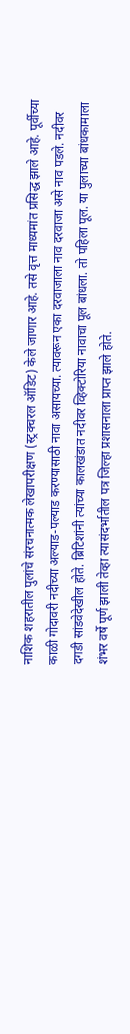नाशिक शहरातील पुलांचे संरचनात्मक लेखापरीक्षण (स्ट्रक्चरल ऑडिट) केले जाणार आहे. तसे वृत्त माध्यमांत प्रसिद्ध झाले आहे. पूर्वीच्या काळी गोदावरी नदीच्या अल्याड-पल्याड करण्यासाठी नावा असायच्या. त्यावरून एका दरवाजाला नाव दरवाजा असे नाव पडले. नदीवर दगडी सांडवेदेखील होते. ब्रिटिशांनी त्यांच्या कालखंडात नदीवर व्हिक्टोरिया नावाचा पूल बांधला. तो पहिला पूल. या पुलाच्या बांधकामाला शंभर वर्षे पूर्ण झाली तेव्हा त्यासंदर्भातील पत्र जिल्हा प्रशासनाला प्राप्त झाले होते.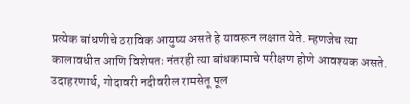प्रत्येक बांधणीचे ठराविक आयुष्य असते हे यावरून लक्षात येते. म्हणजेच त्या कालावधीत आणि विशेषतः नंतरही त्या बांधकामाचे परीक्षण होणे आवश्यक असते. उदाहरणार्थ, गोदावरी नदीवरील रामसेतू पूल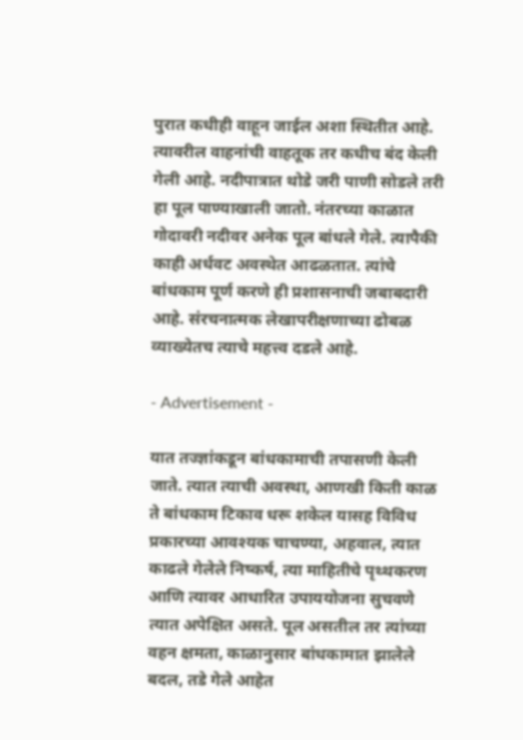पुरात कधीही वाहून जाईल अशा स्थितीत आहे. त्यावरील वाहनांची वाहतूक तर कधीच बंद केली गेली आहे. नदीपात्रात थोडे जरी पाणी सोडले तरी हा पूल पाण्याखाली जातो. नंतरच्या काळात गोदावरी नदीवर अनेक पूल बांधले गेले. त्यापैकी काही अर्धवट अवस्थेत आढळतात. त्यांचे बांधकाम पूर्ण करणे ही प्रशासनाची जबाबदारी आहे. संरचनात्मक लेखापरीक्षणाच्या ढोबळ व्याख्येतच त्याचे महत्त्व दडले आहे.

- Advertisement -

यात तज्ज्ञांकडून बांधकामाची तपासणी केली जाते. त्यात त्याची अवस्था, आणखी किती काळ ते बांधकाम टिकाव धरू शकेल यासह विविध प्रकारच्या आवश्यक चाचण्या, अहवाल, त्यात काढले गेलेले निष्कर्ष, त्या माहितीचे पृथ्थकरण आणि त्यावर आधारित उपाययोजना सुचवणे त्यात अपेक्षित असते. पूल असतील तर त्यांच्या वहन क्षमता, काळानुसार बांधकामात झालेले बदल, तडे गेले आहेत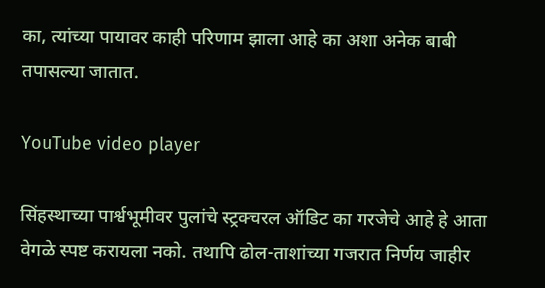का, त्यांच्या पायावर काही परिणाम झाला आहे का अशा अनेक बाबी तपासल्या जातात.

YouTube video player

सिंहस्थाच्या पार्श्वभूमीवर पुलांचे स्ट्रक्चरल ऑडिट का गरजेचे आहे हे आता वेगळे स्पष्ट करायला नको. तथापि ढोल-ताशांच्या गजरात निर्णय जाहीर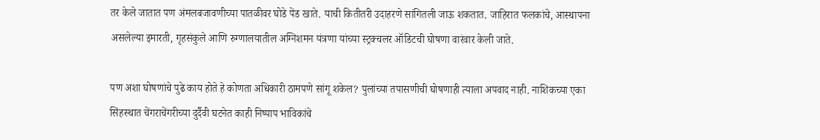तर केले जातात पण अंमलबजावणीच्या पातळीवर घोडे पेंड खाते. याची कितीतरी उदाहरणे सांगितली जाऊ शकतात. जाहिरात फलकांचे, आस्थापना असलेल्या इमारती, गृहसंकुले आणि रुग्णालयातील अग्निशमन यंत्रणा यांच्या स्ट्रक्चलर ऑडिटची घोषणा वारंवार केली जाते.

पण अशा घोषणांचे पुढे काय होते हे कोणता अधिकारी ठामपणे सांगू शकेल? पुलांच्या तपासणीची घोषणाही त्याला अपवाद नाही. नाशिकच्या एका सिंहस्थात चेंगराचेंगरीच्या दुर्दैवी घटनेत काही निष्पाप भाविकांचे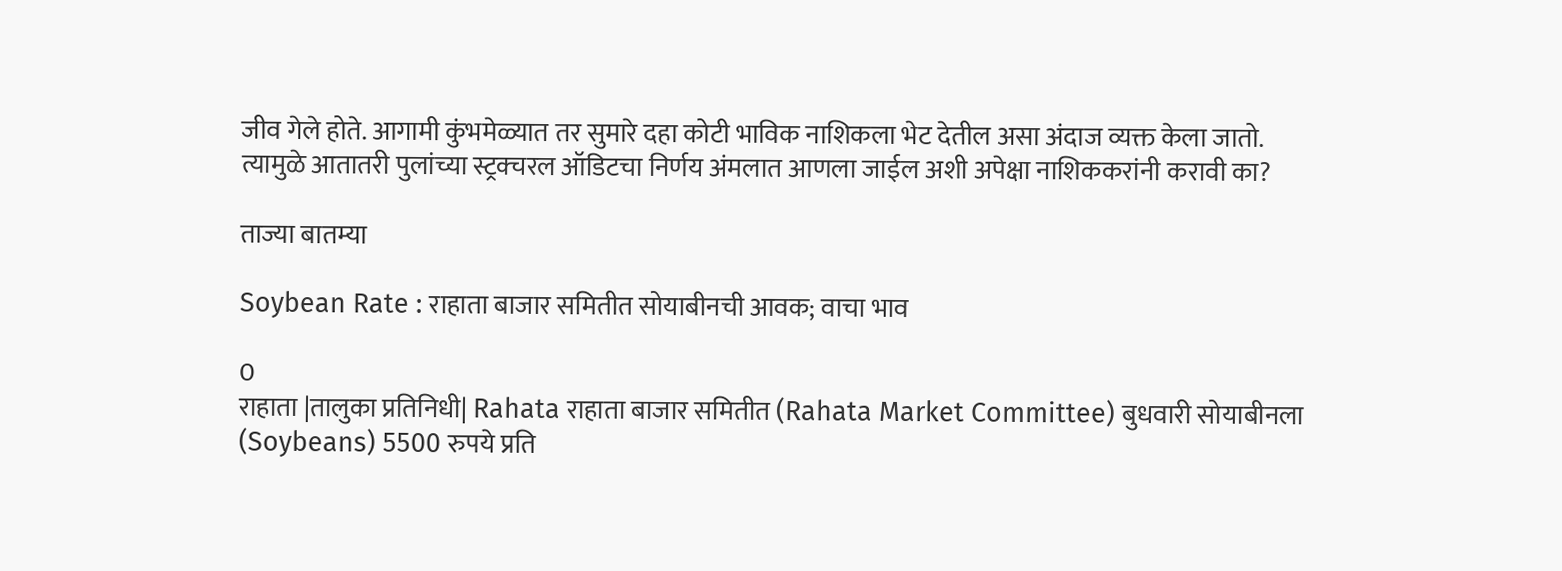जीव गेले होते. आगामी कुंभमेळ्यात तर सुमारे दहा कोटी भाविक नाशिकला भेट देतील असा अंदाज व्यक्त केला जातो. त्यामुळे आतातरी पुलांच्या स्ट्रक्चरल ऑडिटचा निर्णय अंमलात आणला जाईल अशी अपेक्षा नाशिककरांनी करावी का?

ताज्या बातम्या

Soybean Rate : राहाता बाजार समितीत सोयाबीनची आवक; वाचा भाव

0
राहाता |तालुका प्रतिनिधी| Rahata राहाता बाजार समितीत (Rahata Market Committee) बुधवारी सोयाबीनला (Soybeans) 5500 रुपये प्रति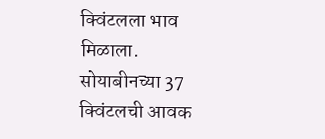क्विंटलला भाव मिळाला. सोयाबीनच्या 37 क्विंटलची आवक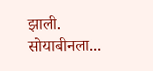झाली. सोयाबीनला...